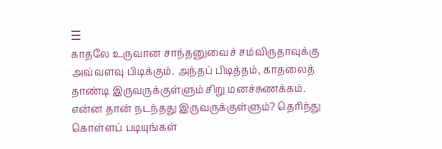☰
காதலே உருவான சாந்தனுவைச் சம்விருதாவுக்கு அவ்வளவு பிடிக்கும். அந்தப் பிடித்தம், காதலைத் தாண்டி இருவருக்குள்ளும் சிறு மனச்சுணக்கம். என்ன தான் நடந்தது இருவருக்குள்ளும்? தெரிந்து கொள்ளப் படியுங்கள்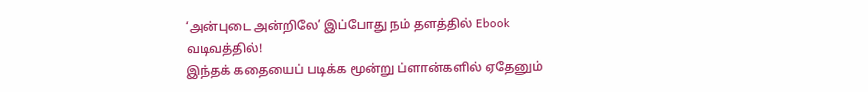‘அன்புடை அன்றிலே’ இப்போது நம் தளத்தில் Ebook வடிவத்தில்!
இந்தக் கதையைப் படிக்க மூன்று ப்ளான்களில் ஏதேனும்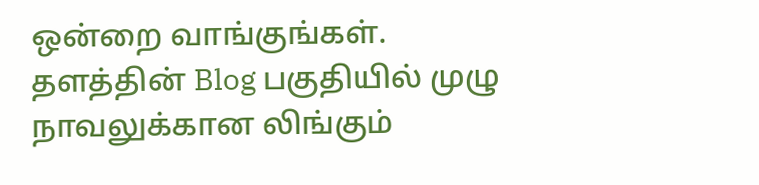ஒன்றை வாங்குங்கள். தளத்தின் Blog பகுதியில் முழு நாவலுக்கான லிங்கும்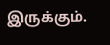இருக்கும்.